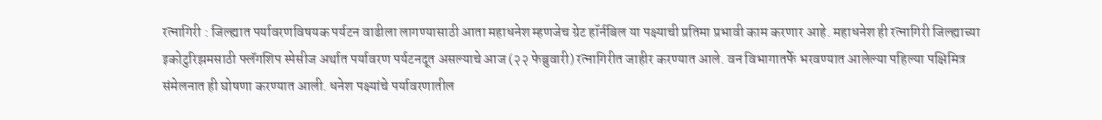रत्नागिरी : जिल्ह्यात पर्यावरणविषयक पर्यटन वाढीला लागण्यासाठी आता महाधनेश म्हणजेच ग्रेट हॉर्नबिल या पक्ष्याची प्रतिमा प्रभावी काम करणार आहे. महाधनेश ही रत्नागिरी जिल्ह्याच्या इकोटुरिझमसाठी फ्लॅगशिप स्पेसीज अर्थात पर्यावरण पर्यटनदूत असल्याचे आज (२२ फेब्रुवारी) रत्नागिरीत जाहीर करण्यात आले. वन विभागातर्फे भरवण्यात आलेल्या पहिल्या पक्षिमित्र संमेलनात ही घोषणा करण्यात आली. धनेश पक्ष्यांचे पर्यावरणातील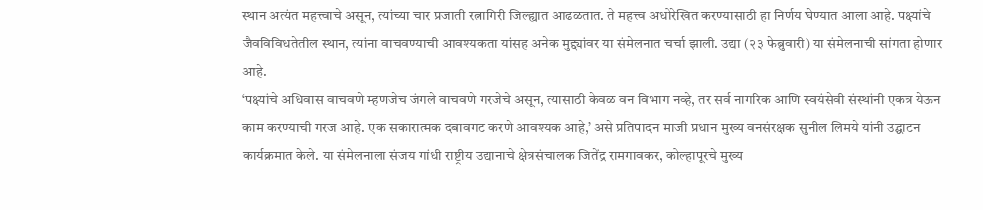स्थान अत्यंत महत्त्वाचे असून, त्यांच्या चार प्रजाती रत्नागिरी जिल्ह्यात आढळतात. ते महत्त्व अधोरेखित करण्यासाठी हा निर्णय घेण्यात आला आहे. पक्ष्यांचे जैवविविधतेतील स्थान, त्यांना वाचवण्याची आवश्यकता यांसह अनेक मुद्द्यांवर या संमेलनात चर्चा झाली. उद्या (२३ फेब्रुवारी) या संमेलनाची सांगता होणार आहे.
‘पक्ष्यांचे अधिवास वाचवणे म्हणजेच जंगले वाचवणे गरजेचे असून, त्यासाठी केवळ वन विभाग नव्हे, तर सर्व नागरिक आणि स्वयंसेवी संस्थांनी एकत्र येऊन काम करण्याची गरज आहे. एक सकारात्मक दबावगट करणे आवश्यक आहे,’ असे प्रतिपादन माजी प्रधान मुख्य वनसंरक्षक सुनील लिमये यांनी उद्घाटन कार्यक्रमात केले. या संमेलनाला संजय गांधी राष्ट्रीय उद्यानाचे क्षेत्रसंचालक जितेंद्र रामगावकर, कोल्हापूरचे मुख्य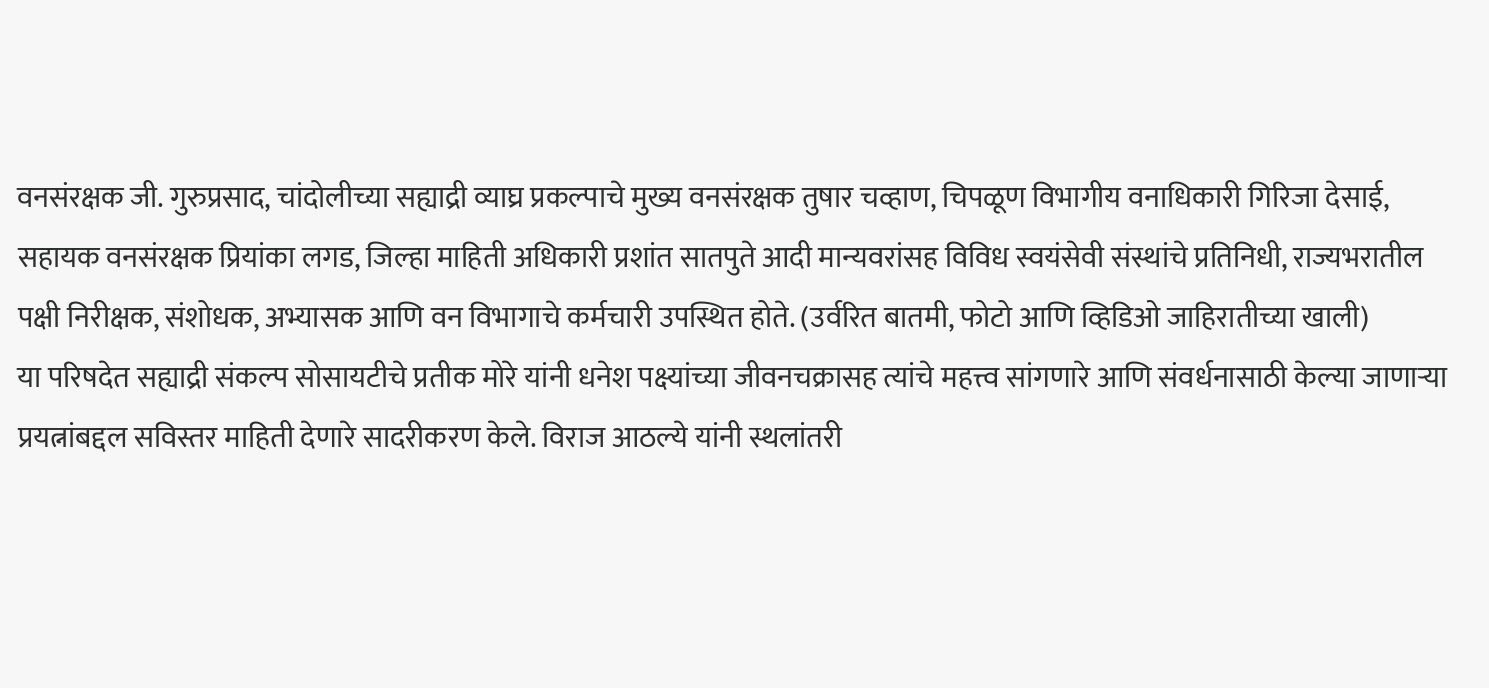वनसंरक्षक जी. गुरुप्रसाद, चांदोलीच्या सह्याद्री व्याघ्र प्रकल्पाचे मुख्य वनसंरक्षक तुषार चव्हाण, चिपळूण विभागीय वनाधिकारी गिरिजा देसाई, सहायक वनसंरक्षक प्रियांका लगड, जिल्हा माहिती अधिकारी प्रशांत सातपुते आदी मान्यवरांसह विविध स्वयंसेवी संस्थांचे प्रतिनिधी, राज्यभरातील पक्षी निरीक्षक, संशोधक, अभ्यासक आणि वन विभागाचे कर्मचारी उपस्थित होते. (उर्वरित बातमी, फोटो आणि व्हिडिओ जाहिरातीच्या खाली)
या परिषदेत सह्याद्री संकल्प सोसायटीचे प्रतीक मोरे यांनी धनेश पक्ष्यांच्या जीवनचक्रासह त्यांचे महत्त्व सांगणारे आणि संवर्धनासाठी केल्या जाणाऱ्या प्रयत्नांबद्दल सविस्तर माहिती देणारे सादरीकरण केले. विराज आठल्ये यांनी स्थलांतरी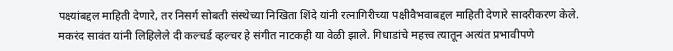पक्ष्यांबद्दल माहिती देणारे, तर निसर्ग सोबती संस्थेच्या निखिता शिंदे यांनी रत्नागिरीच्या पक्षीवैभवाबद्दल माहिती देणारे सादरीकरण केले. मकरंद सावंत यांनी लिहिलेले दी कल्चर्ड व्हल्चर हे संगीत नाटकही या वेळी झाले. गिधाडांचे महत्त्व त्यातून अत्यंत प्रभावीपणे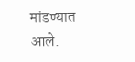मांडण्यात आले.